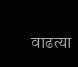वाढत्या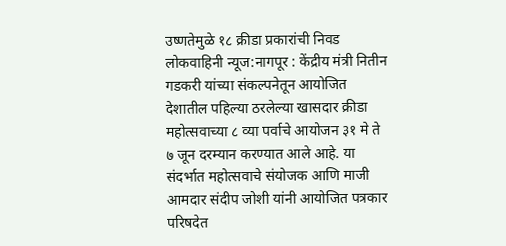उष्णतेमुळे १८ क्रीडा प्रकारांची निवड
लोकवाहिनी न्यूज:नागपूर : केंद्रीय मंत्री नितीन गडकरी यांच्या संकल्पनेतून आयोजित देशातील पहिल्या ठरलेल्या खासदार क्रीडा महोत्सवाच्या ८ व्या पर्वाचे आयोजन ३१ मे ते ७ जून दरम्यान करण्यात आले आहे. या संदर्भात महोत्सवाचे संयोजक आणि माजी आमदार संदीप जोशी यांनी आयोजित पत्रकार परिषदेत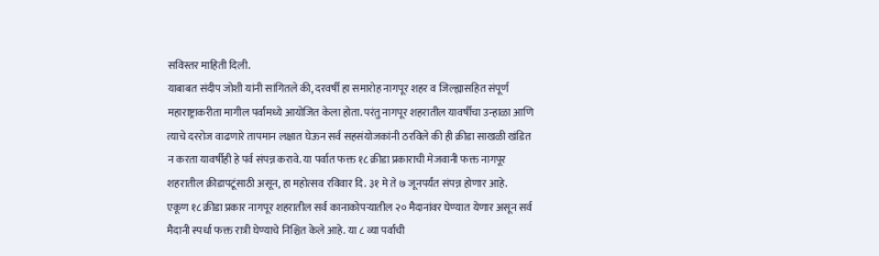सविस्तर माहिती दिली.
याबाबत संदीप जोशी यांनी सांगितले की, दरवर्षी हा समारोह नागपूर शहर व जिल्ह्यासहित संपूर्ण महाराष्ट्राकरीता मागील पर्वांमध्ये आयोजित केला होता. परंतु नागपूर शहरातील यावर्षीचा उन्हाळा आणि त्याचे दररोज वाढणारे तापमान लक्षात घेऊन सर्व सहसंयोजकांनी ठरविले की ही क्रीडा साखळी खंडित न करता यावर्षीही हे पर्व संपन्न करावे. या पर्वात फक्त १८ क्रीडा प्रकाराची मेजवानी फक्त नागपूर शहरातील क्रीडापटूंसाठी असून, हा महोत्सव रविवार दि. ३१ मे ते ७ जूनपर्यंत संपन्न होणार आहे.
एकूण १८ क्रीडा प्रकार नागपूर शहरातील सर्व कानाकोपऱ्यातील २० मैदानांवर घेण्यात येणार असून सर्व मैदानी स्पर्धा फक्त रात्री घेण्याचे निश्चित केले आहे. या ८ व्या पर्वाची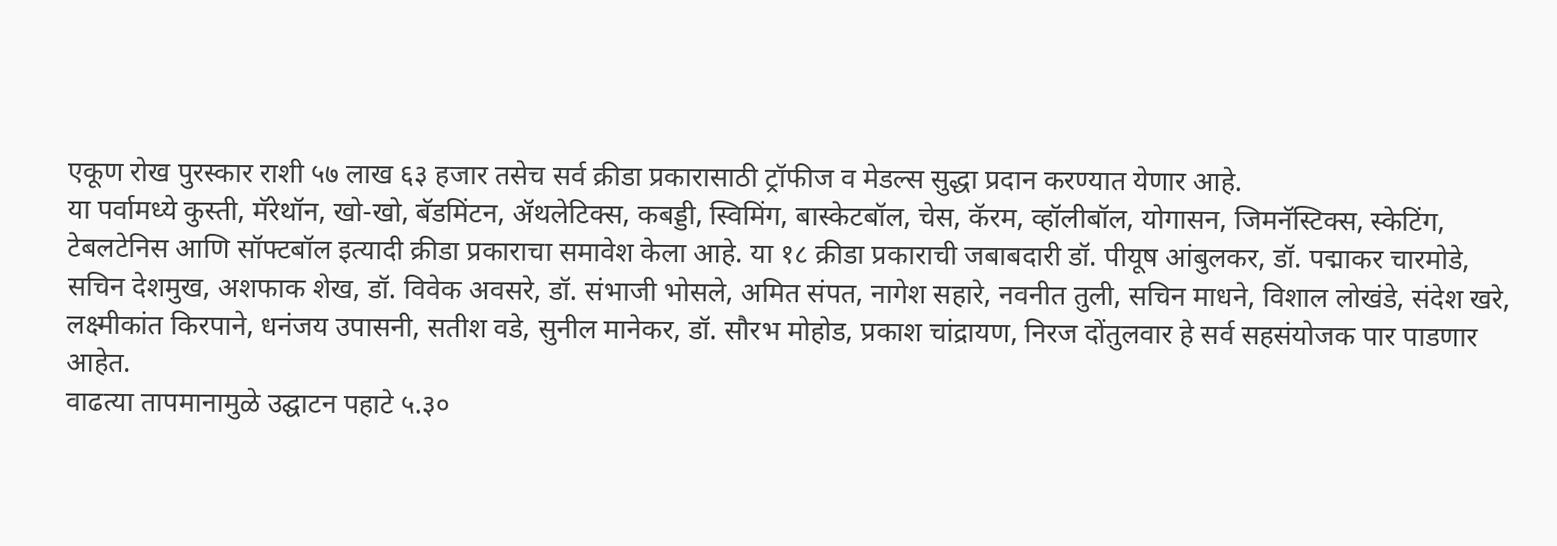एकूण रोख पुरस्कार राशी ५७ लाख ६३ हजार तसेच सर्व क्रीडा प्रकारासाठी ट्रॉफीज व मेडल्स सुद्धा प्रदान करण्यात येणार आहे.
या पर्वामध्ये कुस्ती, मॅरेथॉन, खो-खो, बॅडमिंटन, ॲथलेटिक्स, कबड्डी, स्विमिंग, बास्केटबॉल, चेस, कॅरम, व्हॉलीबॉल, योगासन, जिमनॅस्टिक्स, स्केटिंग, टेबलटेनिस आणि सॉफ्टबॉल इत्यादी क्रीडा प्रकाराचा समावेश केला आहे. या १८ क्रीडा प्रकाराची जबाबदारी डॉ. पीयूष आंबुलकर, डॉ. पद्माकर चारमोडे, सचिन देशमुख, अशफाक शेख, डॉ. विवेक अवसरे, डॉ. संभाजी भोसले, अमित संपत, नागेश सहारे, नवनीत तुली, सचिन माधने, विशाल लोखंडे, संदेश खरे, लक्ष्मीकांत किरपाने, धनंजय उपासनी, सतीश वडे, सुनील मानेकर, डॉ. सौरभ मोहोड, प्रकाश चांद्रायण, निरज दोंतुलवार हे सर्व सहसंयोजक पार पाडणार आहेत.
वाढत्या तापमानामुळे उद्घाटन पहाटे ५.३०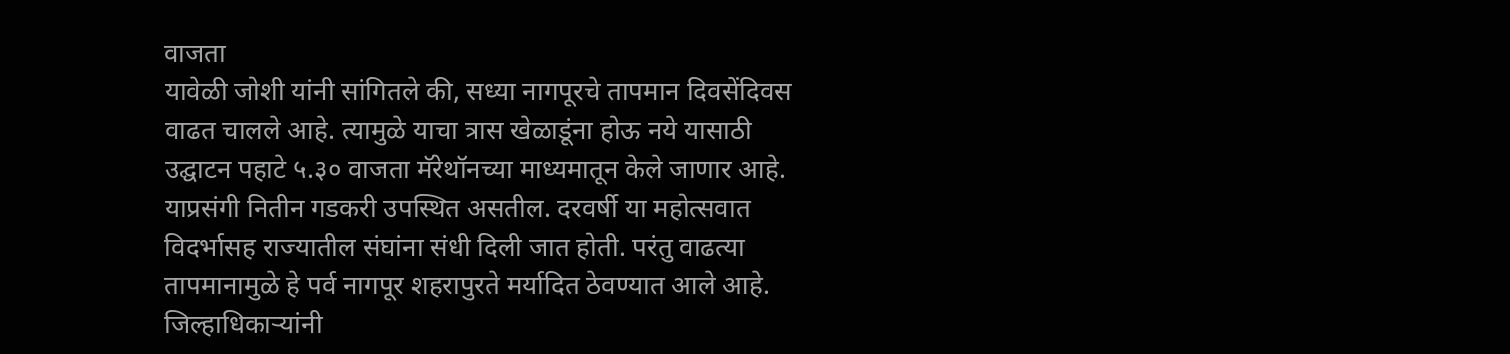वाजता
यावेळी जोशी यांनी सांगितले की, सध्या नागपूरचे तापमान दिवसेंदिवस वाढत चालले आहे. त्यामुळे याचा त्रास खेळाडूंना होऊ नये यासाठी उद्घाटन पहाटे ५.३० वाजता मॅरेथॉनच्या माध्यमातून केले जाणार आहे. याप्रसंगी नितीन गडकरी उपस्थित असतील. दरवर्षी या महोत्सवात विदर्भासह राज्यातील संघांना संधी दिली जात होती. परंतु वाढत्या तापमानामुळे हे पर्व नागपूर शहरापुरते मर्यादित ठेवण्यात आले आहे. जिल्हाधिकाऱ्यांनी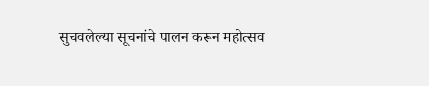सुचवलेल्या सूचनांचे पालन करून महोत्सव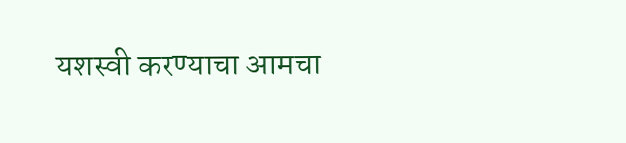यशस्वी करण्याचा आमचा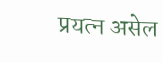प्रयत्न असेल